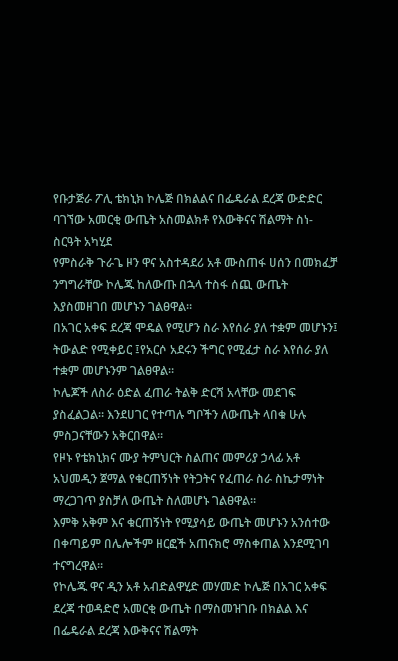የቡታጅራ ፖሊ ቴክኒክ ኮሌጅ በክልልና በፌዴራል ደረጃ ውድድር ባገኘው አመርቂ ውጤት አስመልክቶ የእውቅናና ሽልማት ስነ-ስርዓት አካሂደ
የምስራቅ ጉራጌ ዞን ዋና አስተዳደሪ አቶ ሙስጠፋ ሀሰን በመክፈቻ ንግግራቸው ኮሌጁ ከለውጡ በኋላ ተስፋ ሰጪ ውጤት እያስመዘገበ መሆኑን ገልፀዋል።
በአገር አቀፍ ደረጃ ሞዴል የሚሆን ስራ እየሰራ ያለ ተቋም መሆኑን፤ ትውልድ የሚቀይር ፤የአርሶ አደሩን ችግር የሚፈታ ስራ እየሰራ ያለ ተቋም መሆኑንም ገልፀዋል።
ኮሌጆች ለስራ ዕድል ፈጠራ ትልቅ ድርሻ አላቸው መደገፍ ያስፈልጋል። እንደሀገር የተጣሉ ግቦችን ለውጤት ላበቁ ሁሉ ምስጋናቸውን አቅርበዋል።
የዞኑ የቴክኒክና ሙያ ትምህርት ስልጠና መምሪያ ኃላፊ አቶ አህመዲን ጀማል የቁርጠኝነት የትጋትና የፈጠራ ስራ ስኬታማነት ማረጋገጥ ያስቻለ ውጤት ስለመሆኑ ገልፀዋል።
እምቅ አቅም እና ቁርጠኝነት የሚያሳይ ውጤት መሆኑን አንሰተው በቀጣይም በሌሎችም ዘርፎች አጠናክሮ ማስቀጠል እንደሚገባ ተናግረዋል።
የኮሌጁ ዋና ዲን አቶ አብድልዋሂድ መሃመድ ኮሌጅ በአገር አቀፍ ደረጃ ተወዳድሮ አመርቂ ውጤት በማስመዝገቡ በክልል እና በፌዴራል ደረጃ እውቅናና ሽልማት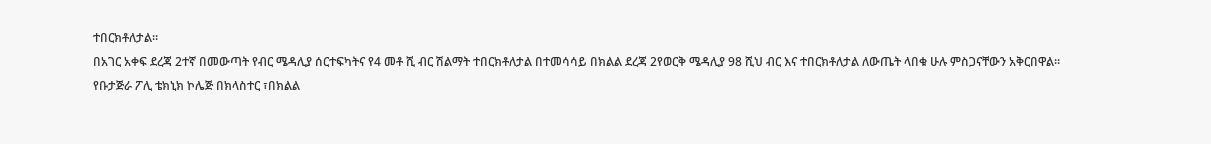ተበርክቶለታል።
በአገር አቀፍ ደረጃ 2ተኛ በመውጣት የብር ሜዳሊያ ሰርተፍካትና የ4 መቶ ሺ ብር ሽልማት ተበርክቶለታል በተመሳሳይ በክልል ደረጃ 2የወርቅ ሜዳሊያ 98 ሺህ ብር እና ተበርክቶለታል ለውጤት ላበቁ ሁሉ ምስጋናቸውን አቅርበዋል።
የቡታጅራ ፖሊ ቴክኒክ ኮሌጅ በክላስተር ፣በክልል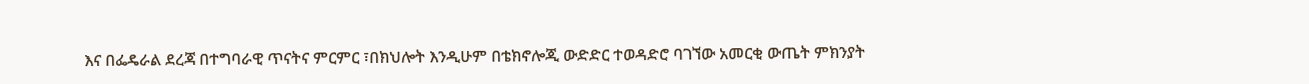እና በፌዴራል ደረጃ በተግባራዊ ጥናትና ምርምር ፣በክህሎት እንዲሁም በቴክኖሎጂ ውድድር ተወዳድሮ ባገኘው አመርቂ ውጤት ምክንያት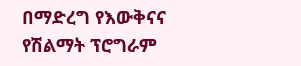በማድረግ የእውቅናና የሽልማት ፕሮግራም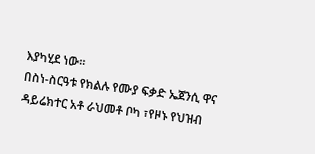እያካሂደ ነው።
በስነ-ስርዓቱ የክልሉ የሙያ ፍቃድ ኤጀንሲ ዋና ዳይሬክተር አቶ ራህመቶ ቦካ ፣የዞኑ የህዝብ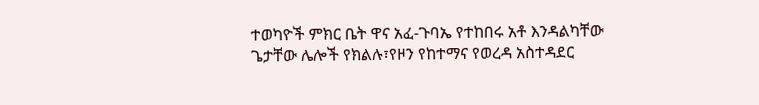ተወካዮች ምክር ቤት ዋና አፈ-ጉባኤ የተከበሩ አቶ እንዳልካቸው ጌታቸው ሌሎች የክልሉ፣የዞን የከተማና የወረዳ አስተዳደር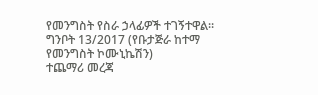የመንግስት የስራ ኃላፊዎች ተገኝተዋል።
ግንቦት 13/2017 (የቡታጅራ ከተማ የመንግስት ኮሙኒኬሽን)
ተጨማሪ መረጃ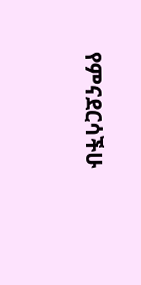የምናደርሳችሁ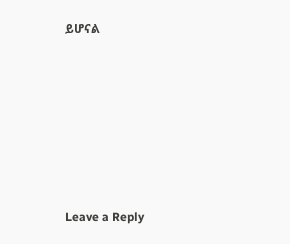ይሆናል









Leave a Reply